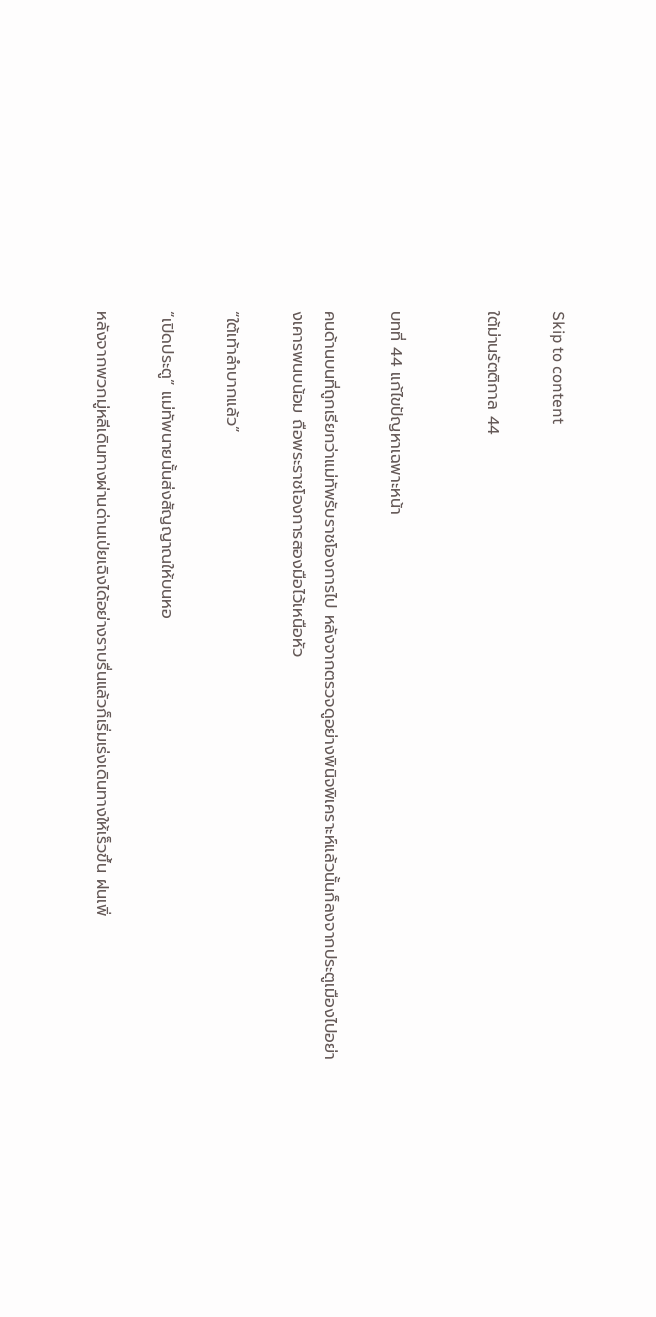Skip to content

ใต้ม่านรัตติกาล 44


บทที่ 44 แก้ไขปัญหาเฉพาะหน้า

คนด้านบนที่ถูกเรียกว่าแม่ทัพรับราชโองการไป หลังจากตรวจดูอย่างพินิจพิเคราะห์แล้วนั้นก็ลงจากประตูเมืองไปอย่างเคารพนบน้อม ถือพระราชโองการสองมือไว้เหนือหัว

“ใต้เท้าลำบากแล้ว”

“เปิดประตู” แม่ทัพนายนั้นส่งสัญญาณให้บนหอ

หลังจากพวกมู่หลีเดินทางผ่านด่านเป่ยเฉิงได้อย่างราบรื่นแล้วก็เริ่มเร่งเดินทางให้เร็วขึ้น ฝนเพิ่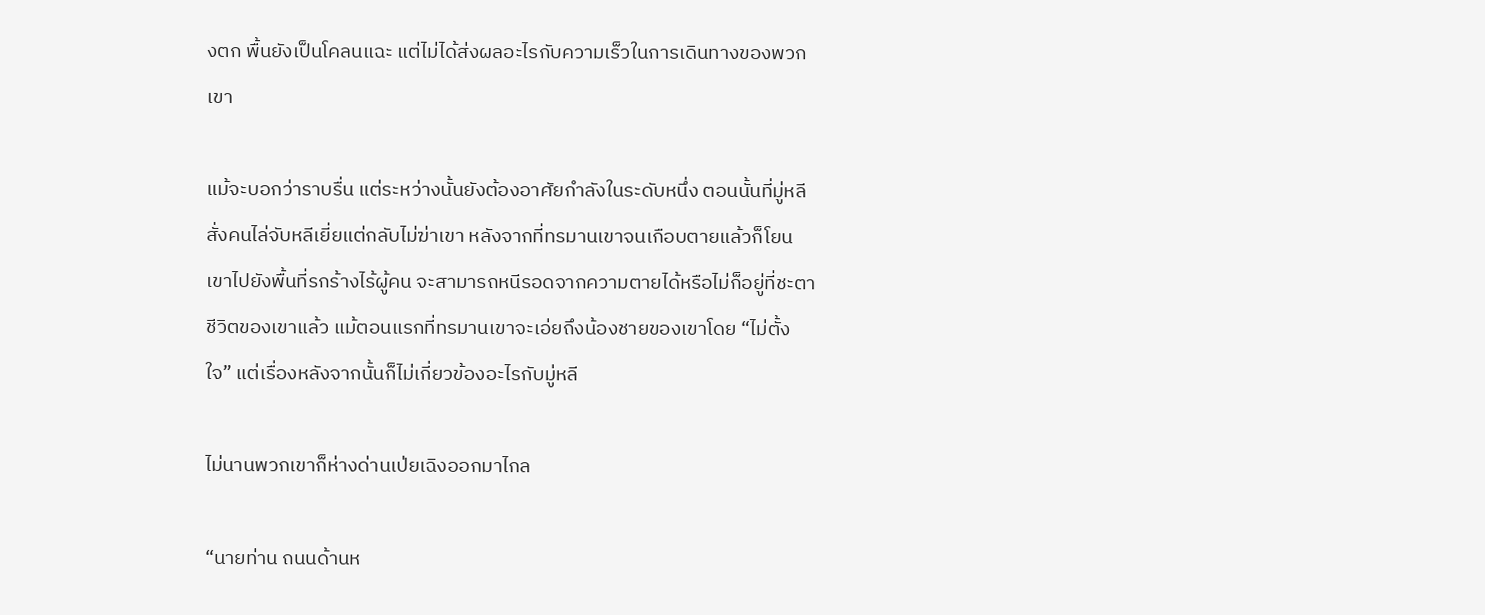งตก พื้นยังเป็นโคลนแฉะ แต่ไม่ได้ส่งผลอะไรกับความเร็วในการเดินทางของพวกเขา

แม้จะบอกว่าราบรื่น แต่ระหว่างนั้นยังต้องอาศัยกำลังในระดับหนึ่ง ตอนนั้นที่มู่หลีสั่งคนไล่จับหลีเยี่ยแต่กลับไม่ฆ่าเขา หลังจากที่ทรมานเขาจนเกือบตายแล้วก็โยนเขาไปยังพื้นที่รกร้างไร้ผู้คน จะสามารถหนีรอดจากความตายได้หรือไม่ก็อยู่ที่ชะตาชีวิตของเขาแล้ว แม้ตอนแรกที่ทรมานเขาจะเอ่ยถึงน้องชายของเขาโดย “ไม่ตั้งใจ” แต่เรื่องหลังจากนั้นก็ไม่เกี่ยวข้องอะไรกับมู่หลี

ไม่นานพวกเขาก็ห่างด่านเป่ยเฉิงออกมาไกล

“นายท่าน ถนนด้านห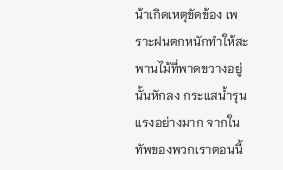น้าเกิดเหตุขัดข้อง เพราะฝนตกหนักทำให้สะพานไม้ที่พาดขวางอยู่นั้นหักลง กระแสน้ำรุนแรงอย่างมาก จากในทัพของพวกเราตอนนี้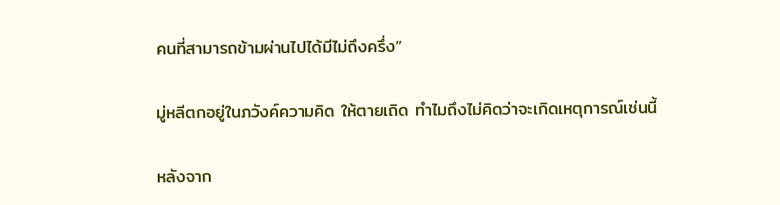คนที่สามารถข้ามผ่านไปได้มีไม่ถึงครึ่ง”

มู่หลีตกอยู่ในภวังค์ความคิด ให้ตายเถิด ทำไมถึงไม่คิดว่าจะเกิดเหตุการณ์เช่นนี้

หลังจาก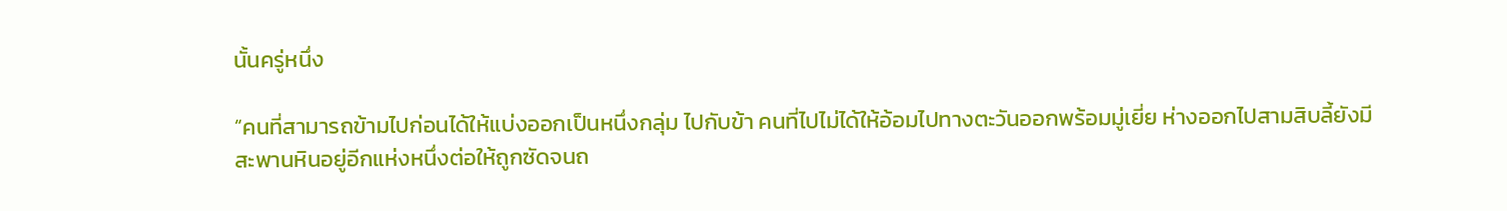นั้นครู่หนึ่ง

“คนที่สามารถข้ามไปก่อนได้ให้แบ่งออกเป็นหนึ่งกลุ่ม ไปกับข้า คนที่ไปไม่ได้ให้อ้อมไปทางตะวันออกพร้อมมู่เยี่ย ห่างออกไปสามสิบลี้ยังมีสะพานหินอยู่อีกแห่งหนึ่งต่อให้ถูกซัดจนถ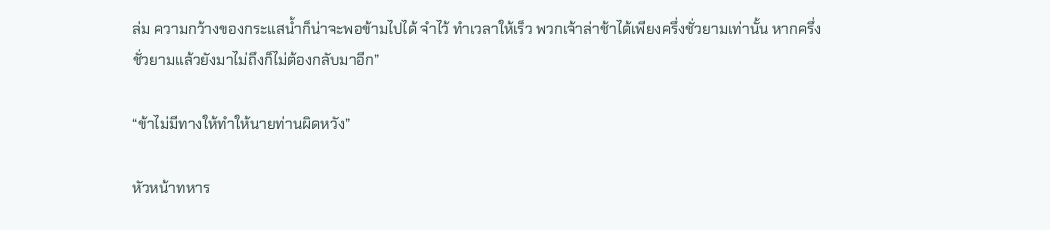ล่ม ความกว้างของกระแสน้ำก็น่าจะพอข้ามไปได้ จำไว้ ทำเวลาให้เร็ว พวกเจ้าล่าช้าได้เพียงครึ่งชั่วยามเท่านั้น หากครึ่งชั่วยามแล้วยังมาไม่ถึงก็ไม่ต้องกลับมาอีก”

“ข้าไม่มีทางให้ทำให้นายท่านผิดหวัง”

หัวหน้าทหาร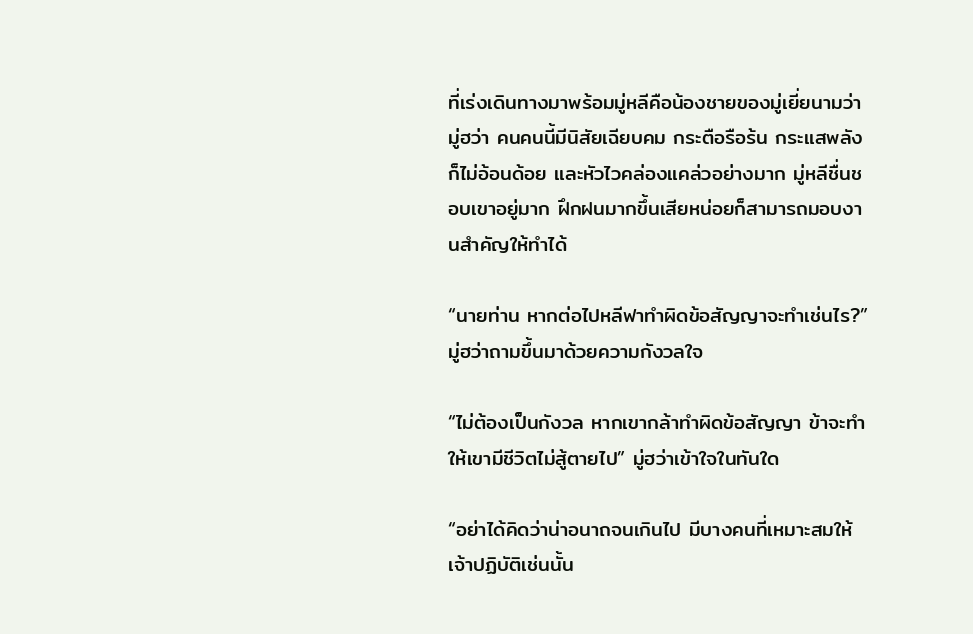ที่เร่งเดินทางมาพร้อมมู่หลีคือน้องชายของมู่เยี่ยนามว่า มู่ฮว่า คนคนนี้มีนิสัยเฉียบคม กระตือรือร้น กระแสพลังก็ไม่อ้อนด้อย และหัวไวคล่องแคล่วอย่างมาก มู่หลีชื่นชอบเขาอยู่มาก ฝึกฝนมากขึ้นเสียหน่อยก็สามารถมอบงานสำคัญให้ทำได้

“นายท่าน หากต่อไปหลีฟาทำผิดข้อสัญญาจะทำเช่นไร?” มู่ฮว่าถามขึ้นมาด้วยความกังวลใจ

“ไม่ต้องเป็นกังวล หากเขากล้าทำผิดข้อสัญญา ข้าจะทำให้เขามีชีวิตไม่สู้ตายไป” มู่ฮว่าเข้าใจในทันใด

“อย่าได้คิดว่าน่าอนาถจนเกินไป มีบางคนที่เหมาะสมให้เจ้าปฏิบัติเช่นนั้น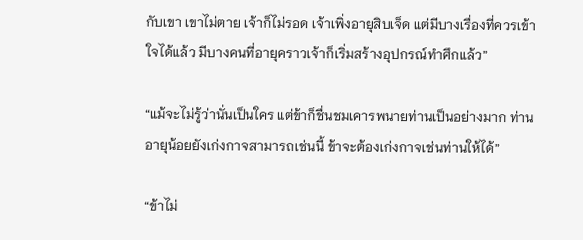กับเขา เขาไม่ตาย เจ้าก็ไม่รอด เจ้าเพิ่งอายุสิบเจ็ด แต่มีบางเรื่องที่ควรเข้าใจได้แล้ว มีบางคนที่อายุคราวเจ้าก็เริ่มสร้างอุปกรณ์ทำศึกแล้ว”

“แม้จะไม่รู้ว่านั่นเป็นใคร แต่ข้าก็ชื่นชมเคารพนายท่านเป็นอย่างมาก ท่านอายุน้อยยังเก่งกาจสามารถเช่นนี้ ข้าจะต้องเก่งกาจเช่นท่านให้ได้”

“ข้าไม่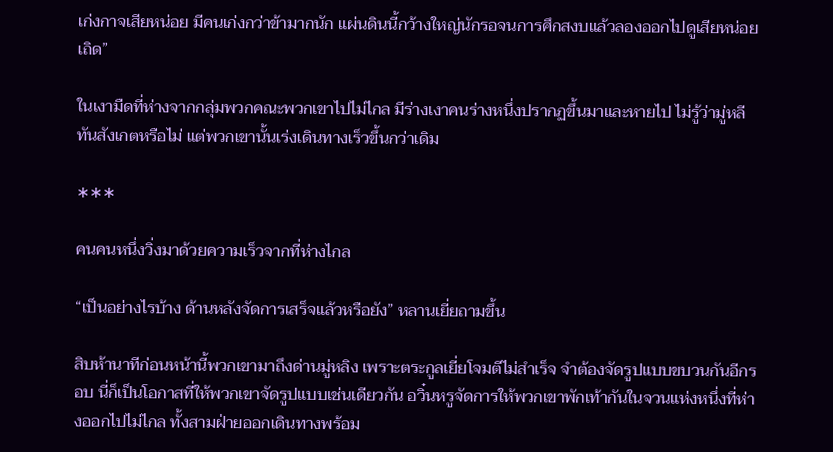เก่งกาจเสียหน่อย มีคนเก่งกว่าข้ามากนัก แผ่นดินนี้กว้างใหญ่นักรอจนการศึกสงบแล้วลองออกไปดูเสียหน่อยเถิด”

ในเงามืดที่ห่างจากกลุ่มพวกคณะพวกเขาไปไม่ไกล มีร่างเงาคนร่างหนึ่งปรากฏขึ้นมาและหายไป ไม่รู้ว่ามู่หลีทันสังเกตหรือไม่ แต่พวกเขานั้นเร่งเดินทางเร็วขึ้นกว่าเดิม

∗∗∗

คนคนหนึ่งวิ่งมาด้วยความเร็วจากที่ห่างไกล

“เป็นอย่างไรบ้าง ด้านหลังจัดการเสร็จแล้วหรือยัง” หลานเยี่ยถามขึ้น

สิบห้านาทีก่อนหน้านี้พวกเขามาถึงด่านมู่หลิง เพราะตระกูลเยี่ยโจมตีไม่สำเร็จ จำต้องจัดรูปแบบขบวนกันอีกรอบ นี่ก็เป็นโอกาสที่ให้พวกเขาจัดรูปแบบเช่นเดียวกัน อวิ๋นหรูจัดการให้พวกเขาพักเท้ากันในจวนแห่งหนึ่งที่ห่างออกไปไม่ไกล ทั้งสามฝ่ายออกเดินทางพร้อม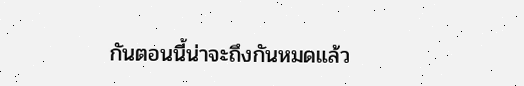กันตอนนี้น่าจะถึงกันหมดแล้ว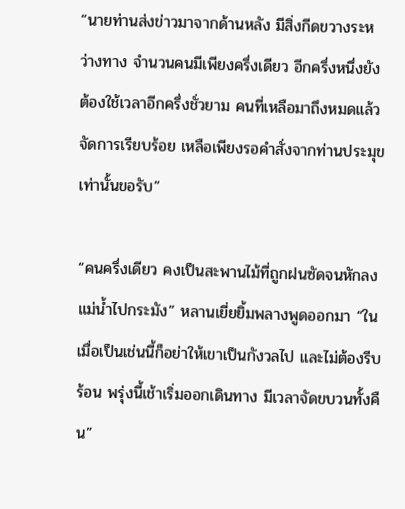“นายท่านส่งข่าวมาจากด้านหลัง มีสิ่งกีดขวางระหว่างทาง จำนวนคนมีเพียงครึ่งเดียว อีกครึ่งหนึ่งยังต้องใช้เวลาอีกครึ่งชั่วยาม คนที่เหลือมาถึงหมดแล้วจัดการเรียบร้อย เหลือเพียงรอคำสั่งจากท่านประมุขเท่านั้นขอรับ”

“คนครึ่งเดียว คงเป็นสะพานไม้ที่ถูกฝนซัดจนหักลงแม่น้ำไปกระมัง” หลานเยี่ยยิ้มพลางพูดออกมา “ในเมื่อเป็นเช่นนี้ก็อย่าให้เขาเป็นกังวลไป และไม่ต้องรีบร้อน พรุ่งนี้เช้าเริ่มออกเดินทาง มีเวลาจัดขบวนทั้งคืน”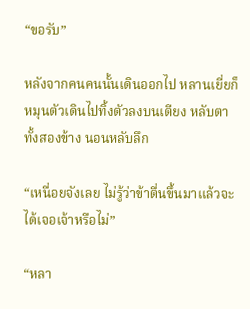“ขอรับ”

หลังจากคนคนนั้นเดินออกไป หลานเยี่ยก็หมุนตัวเดินไปทิ้งตัวลงบนเตียง หลับตาทั้งสองข้าง นอนหลับลึก

“เหนื่อยจังเลย ไม่รู้ว่าข้าตื่นขึ้นมาแล้วจะได้เจอเจ้าหรือไม่”

“หลา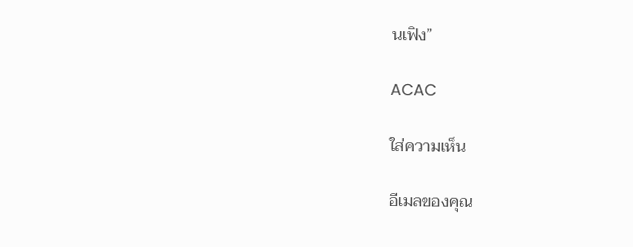นเฟิง”

ACAC

ใส่ความเห็น

อีเมลของคุณ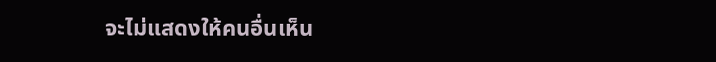จะไม่แสดงให้คนอื่นเห็น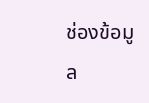ช่องข้อมูล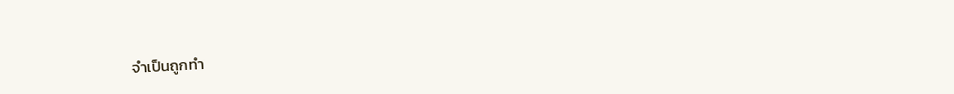จำเป็นถูกทำ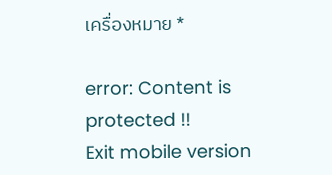เครื่องหมาย *

error: Content is protected !!
Exit mobile version